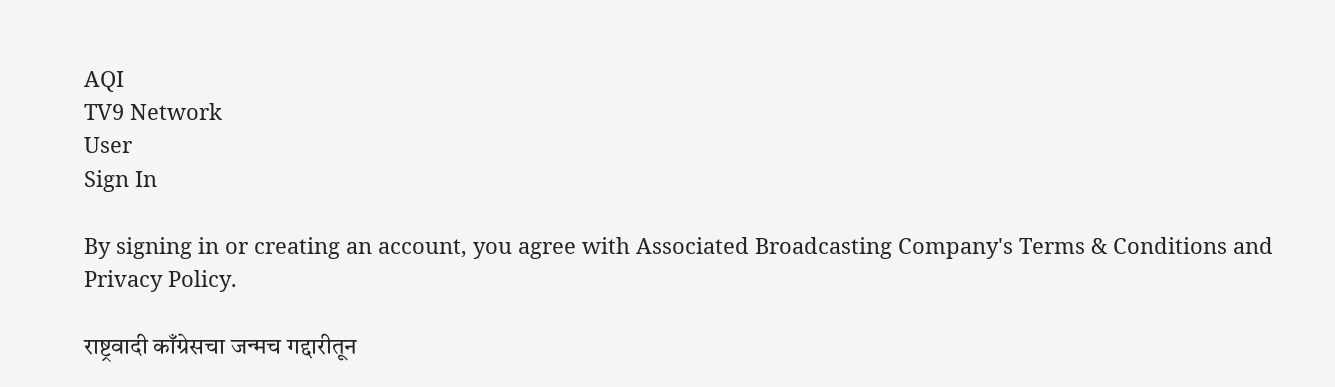AQI
TV9 Network
User
Sign In

By signing in or creating an account, you agree with Associated Broadcasting Company's Terms & Conditions and Privacy Policy.

राष्ट्रवादी काँग्रेसचा जन्मच गद्दारीतून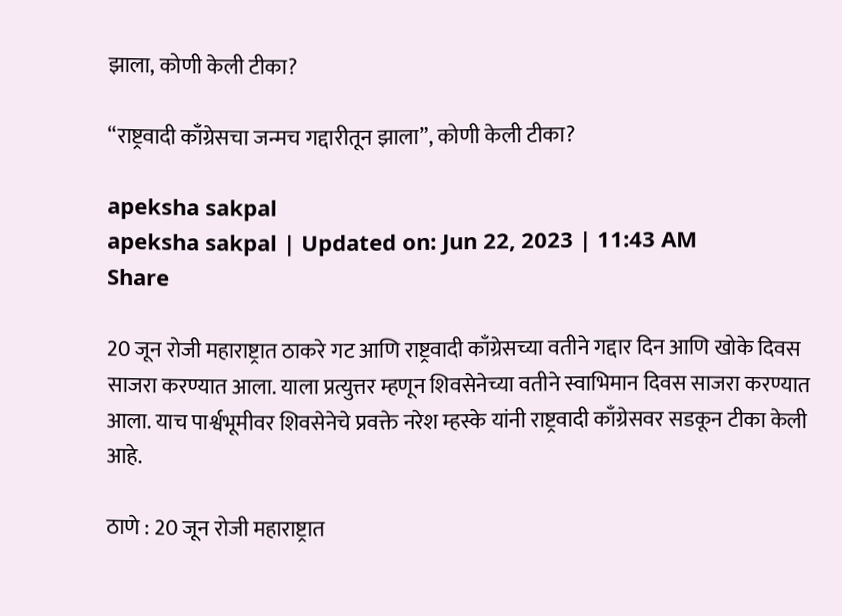झाला, कोणी केली टीका?

“राष्ट्रवादी काँग्रेसचा जन्मच गद्दारीतून झाला”, कोणी केली टीका?

apeksha sakpal
apeksha sakpal | Updated on: Jun 22, 2023 | 11:43 AM
Share

20 जून रोजी महाराष्ट्रात ठाकरे गट आणि राष्ट्रवादी काँग्रेसच्या वतीने गद्दार दिन आणि खोके दिवस साजरा करण्यात आला. याला प्रत्युत्तर म्हणून शिवसेनेच्या वतीने स्वाभिमान दिवस साजरा करण्यात आला. याच पार्श्वभूमीवर शिवसेनेचे प्रवक्ते नरेश म्हस्के यांनी राष्ट्रवादी काँग्रेसवर सडकून टीका केली आहे.

ठाणे : 20 जून रोजी महाराष्ट्रात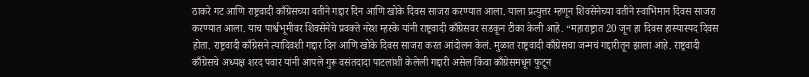ठाकरे गट आणि राष्ट्रवादी काँग्रेसच्या वतीने गद्दार दिन आणि खोके दिवस साजरा करण्यात आला. याला प्रत्युत्तर म्हणून शिवसेनेच्या वतीने स्वाभिमान दिवस साजरा करण्यात आला. याच पार्श्वभूमीवर शिवसेनेचे प्रवक्ते नरेश म्हस्के यांनी राष्ट्रवादी काँग्रेसवर सडकून टीका केली आहे. “महाराष्ट्रात 20 जून हा दिवस हास्यास्पद दिवस होता. राष्ट्रवादी काँग्रेसने त्यादिवशी गद्दार दिन आणि खोके दिवस साजरा करत आंदोलन केलं. मुळात राष्ट्रवादी काँग्रेसचा जन्मचं गद्दारीतून झाला आहे. राष्ट्रवादी काँग्रेसचे अध्यक्ष शरद पवार यांनी आपले गुरू वसंतदादा पाटलांशी केलेली गद्दारी असेल किंवा काँग्रेसमधून फुटून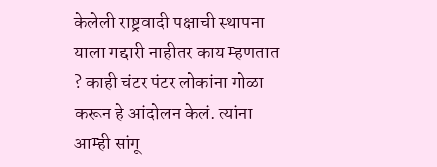केलेली राष्ट्रवादी पक्षाची स्थापना याला गद्दारी नाहीतर काय म्हणतात ? काही चंटर पंटर लोकांना गोळा करून हे आंदोलन केलं. त्यांना आम्ही सांगू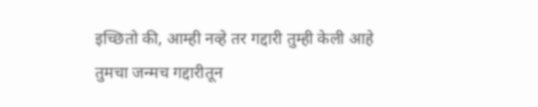इच्छितो की, आम्ही नव्हे तर गद्दारी तुम्ही केली आहे तुमचा जन्मच गद्दारीतून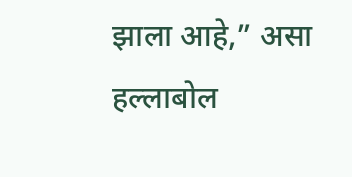झाला आहे,” असा हल्लाबोल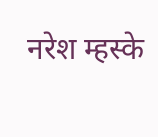नरेश म्हस्के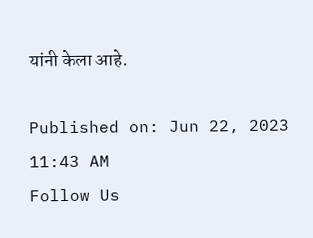यांनी केला आहे.

Published on: Jun 22, 2023 11:43 AM
Follow Us